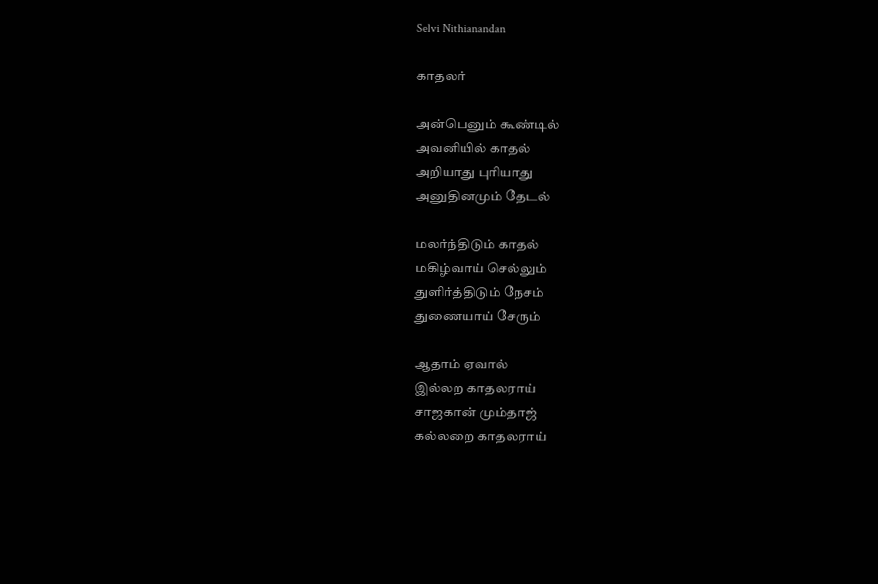Selvi Nithianandan

காதலர்

அன்பெனும் கூண்டில்
அவனியில் காதல்
அறியாது புரியாது
அனுதினமும் தேடல்

மலர்ந்திடும் காதல்
மகிழ்வாய் செல்லும்
துளிர்த்திடும் நேசம்
துணையாய் சேரும்

ஆதாம் ஏவால்
இல்லற காதலராய்
சாஜகான் மும்தாஜ்
கல்லறை காதலராய்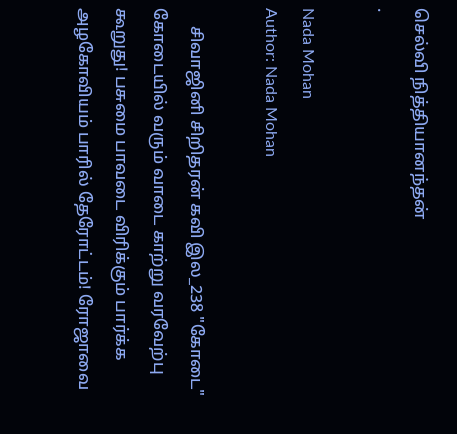செல்வி நித்தியானந்தன்
.

Nada Mohan
Author: Nada Mohan

    சிவாஜினி சிறிதரன் கவி இல_238 "கோடை" கோடையில் வரும் வாடை காற்று வரவேற்பு கூறுது! பசுமை பாவடை விரிக்கும் பார்க்க அழகோவியம் பாரில் தேரோட்டம்! ரோஜாவை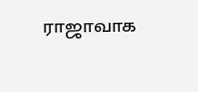ராஜாவாக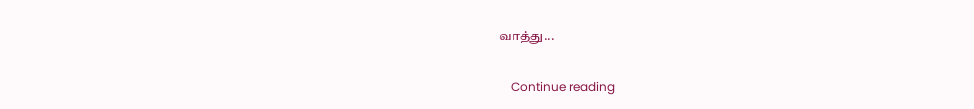வாத்து...

    Continue reading